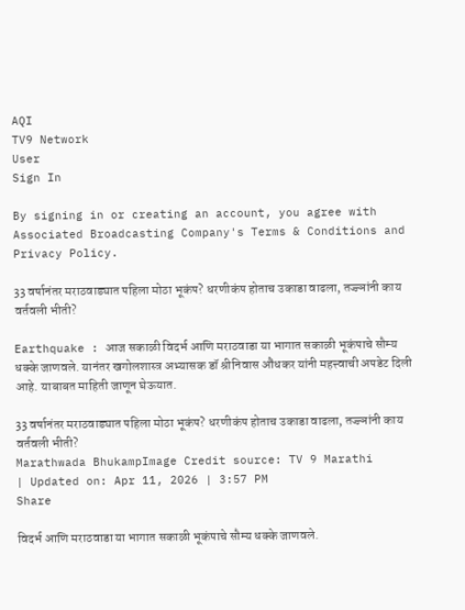AQI
TV9 Network
User
Sign In

By signing in or creating an account, you agree with Associated Broadcasting Company's Terms & Conditions and Privacy Policy.

33 वर्षानंतर मराठवाड्यात पहिला मोठा भूकंप? धरणीकंप होताच उकाडा वाढला, तज्ज्ञांनी काय वर्तवली भीती?

Earthquake : आज सकाळी विदर्भ आणि मराठवाडा या भागात सकाळी भूकंपाचे सौम्य धक्के जाणवले. यानंतर खगोलशास्त्र अभ्यासक डॉ श्रीनिवास औंधकर यांनी महत्त्वाची अपडेट दिली आहे. याबाबत माहिती जाणून घेऊयात.

33 वर्षानंतर मराठवाड्यात पहिला मोठा भूकंप? धरणीकंप होताच उकाडा वाढला, तज्ज्ञांनी काय वर्तवली भीती?
Marathwada BhukampImage Credit source: TV 9 Marathi
| Updated on: Apr 11, 2026 | 3:57 PM
Share

विदर्भ आणि मराठवाडा या भागात सकाळी भूकंपाचे सौम्य धक्के जाणवले.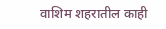वाशिम शहरातील काही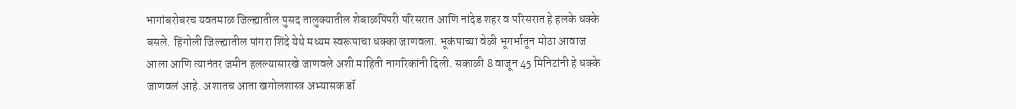भागांबरोबरच यवतमाळ जिल्ह्यातील पुसद तालुक्यातील शेबाळपिंपरी परिसरात आणि नांदेड शहर व परिसरात हे हलके धक्के बसले. हिंगोली जिल्ह्यातील पांगरा शिंदे येथे मध्यम स्वरूपाचा धक्का जाणवला. भूकंपाच्या वेळी भूगर्भातून मोठा आवाज आला आणि त्यानंतर जमीन हलल्यासारखे जाणवले अशी माहिती नागरिकांनी दिली. सकाळी 8 वाजून 45 मिनिटांनी हे धक्के जाणवलं आहे. अशातच आता खगोलशास्त्र अभ्यासक डॉ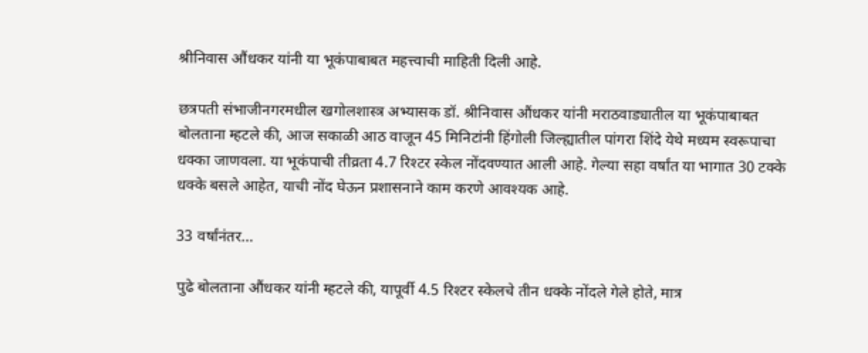श्रीनिवास औंधकर यांनी या भूकंपाबाबत महत्त्वाची माहिती दिली आहे.

छत्रपती संभाजीनगरमधील खगोलशास्त्र अभ्यासक डॉ. श्रीनिवास औंधकर यांनी मराठवाड्यातील या भूकंपाबाबत बोलताना म्हटले की, आज सकाळी आठ वाजून 45 मिनिटांनी हिंगोली जिल्ह्यातील पांगरा शिंदे येथे मध्यम स्वरूपाचा धक्का जाणवला. या भूकंपाची तीव्रता 4.7 रिश्टर स्केल नोंदवण्यात आली आहे. गेल्या सहा वर्षांत या भागात 30 टक्के धक्के बसले आहेत, याची नोंद घेऊन प्रशासनाने काम करणे आवश्यक आहे.

33 वर्षांनंतर…

पुढे बोलताना औंधकर यांनी म्हटले की, यापूर्वी 4.5 रिश्टर स्केलचे तीन धक्के नोंदले गेले होते, मात्र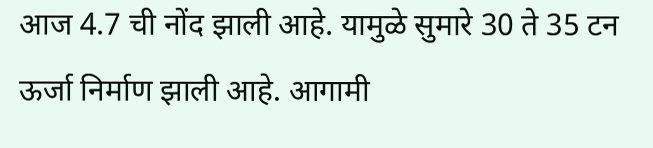आज 4.7 ची नोंद झाली आहे. यामुळे सुमारे 30 ते 35 टन ऊर्जा निर्माण झाली आहे. आगामी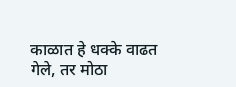काळात हे धक्के वाढत गेले, तर मोठा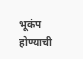भूकंप होण्याची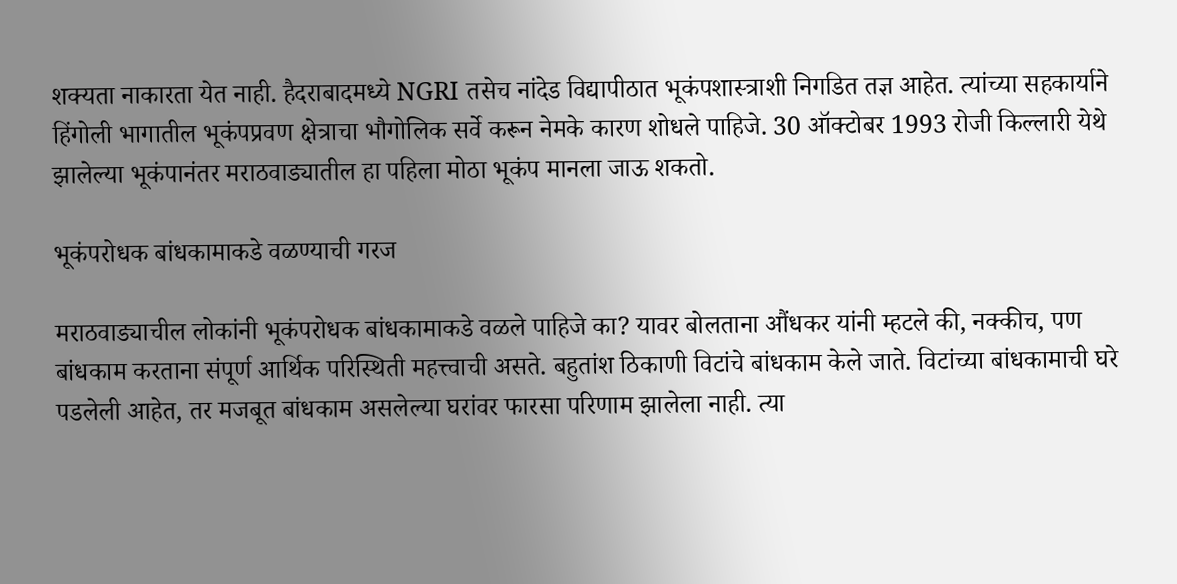शक्यता नाकारता येत नाही. हैदराबादमध्ये NGRI तसेच नांदेड विद्यापीठात भूकंपशास्त्राशी निगडित तज्ञ आहेत. त्यांच्या सहकार्याने हिंगोली भागातील भूकंपप्रवण क्षेत्राचा भौगोलिक सर्वे करून नेमके कारण शोधले पाहिजे. 30 ऑक्टोबर 1993 रोजी किल्लारी येथे झालेल्या भूकंपानंतर मराठवाड्यातील हा पहिला मोठा भूकंप मानला जाऊ शकतो.

भूकंपरोधक बांधकामाकडे वळण्याची गरज

मराठवाड्याचील लोकांनी भूकंपरोधक बांधकामाकडे वळले पाहिजे का? यावर बोलताना औंधकर यांनी म्हटले की, नक्कीच, पण बांधकाम करताना संपूर्ण आर्थिक परिस्थिती महत्त्वाची असते. बहुतांश ठिकाणी विटांचे बांधकाम केले जाते. विटांच्या बांधकामाची घरे पडलेली आहेत, तर मजबूत बांधकाम असलेल्या घरांवर फारसा परिणाम झालेला नाही. त्या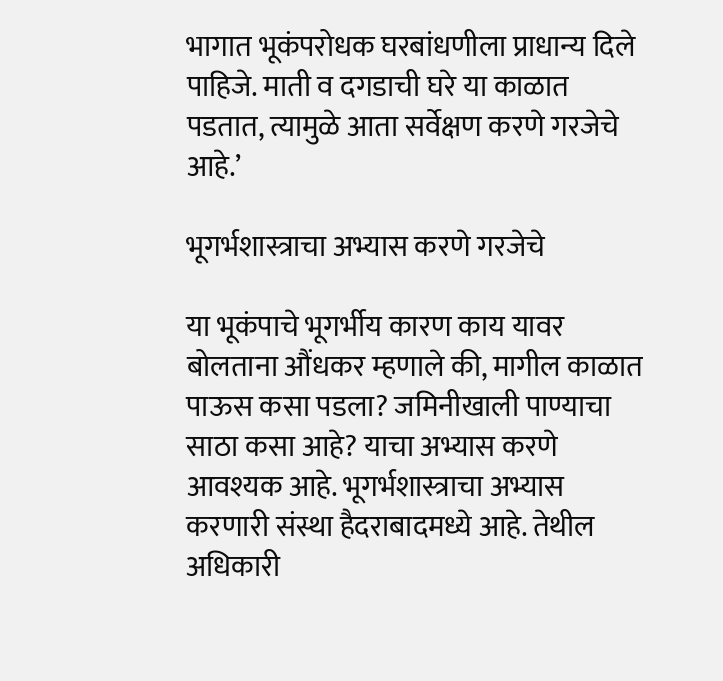भागात भूकंपरोधक घरबांधणीला प्राधान्य दिले पाहिजे. माती व दगडाची घरे या काळात पडतात, त्यामुळे आता सर्वेक्षण करणे गरजेचे आहे.’

भूगर्भशास्त्राचा अभ्यास करणे गरजेचे

या भूकंपाचे भूगर्भीय कारण काय यावर बोलताना औंधकर म्हणाले की, मागील काळात पाऊस कसा पडला? जमिनीखाली पाण्याचा साठा कसा आहे? याचा अभ्यास करणे आवश्यक आहे. भूगर्भशास्त्राचा अभ्यास करणारी संस्था हैदराबादमध्ये आहे. तेथील अधिकारी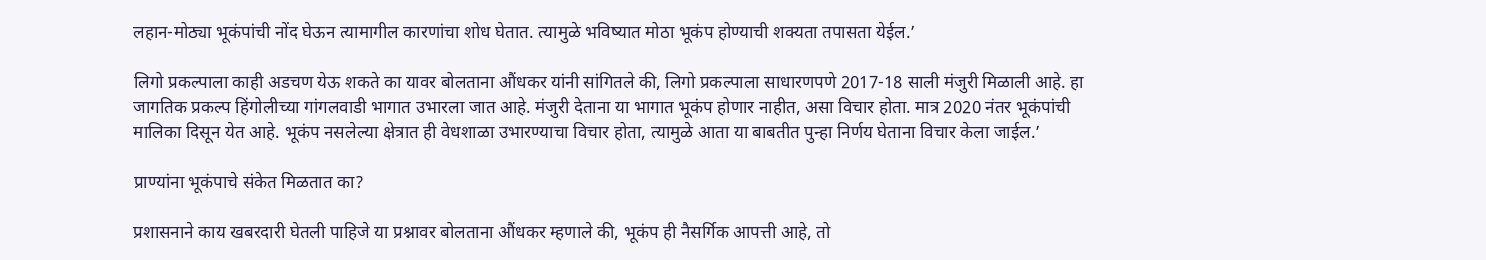लहान-मोठ्या भूकंपांची नोंद घेऊन त्यामागील कारणांचा शोध घेतात. त्यामुळे भविष्यात मोठा भूकंप होण्याची शक्यता तपासता येईल.’

लिगो प्रकल्पाला काही अडचण येऊ शकते का यावर बोलताना औंधकर यांनी सांगितले की, लिगो प्रकल्पाला साधारणपणे 2017-18 साली मंजुरी मिळाली आहे. हा जागतिक प्रकल्प हिंगोलीच्या गांगलवाडी भागात उभारला जात आहे. मंजुरी देताना या भागात भूकंप होणार नाहीत, असा विचार होता. मात्र 2020 नंतर भूकंपांची मालिका दिसून येत आहे. भूकंप नसलेल्या क्षेत्रात ही वेधशाळा उभारण्याचा विचार होता, त्यामुळे आता या बाबतीत पुन्हा निर्णय घेताना विचार केला जाईल.’

प्राण्यांना भूकंपाचे संकेत मिळतात का?

प्रशासनाने काय खबरदारी घेतली पाहिजे या प्रश्नावर बोलताना औंधकर म्हणाले की, भूकंप ही नैसर्गिक आपत्ती आहे, तो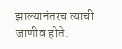झाल्यानंतरच त्याची जाणीव होते.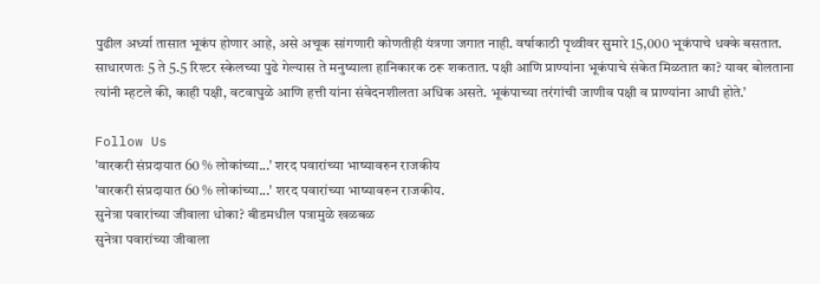पुढील अर्ध्या तासात भूकंप होणार आहे, असे अचूक सांगणारी कोणतीही यंत्रणा जगात नाही. वर्षाकाठी पृथ्वीवर सुमारे 15,000 भूकंपाचे धक्के बसतात. साधारणतः 5 ते 5.5 रिश्टर स्केलच्या पुढे गेल्यास ते मनुष्याला हानिकारक ठरू शकतात. पक्षी आणि प्राण्यांना भूकंपाचे संकेत मिळतात का? यावर बोलताना त्यांनी म्हटले की, काही पक्षी, वटवाघुळे आणि हत्ती यांना संवेदनशीलता अधिक असते. भूकंपाच्या तरंगांची जाणीव पक्षी व प्राण्यांना आधी होते.’

Follow Us
'वारकरी संप्रदायात 60 % लोकांच्या...' शरद पवारांच्या भाष्यावरुन राजकीय
'वारकरी संप्रदायात 60 % लोकांच्या...' शरद पवारांच्या भाष्यावरुन राजकीय.
सुनेत्रा पवारांच्या जीवाला धोका? बीडमधील पत्रामुळे खळबळ
सुनेत्रा पवारांच्या जीवाला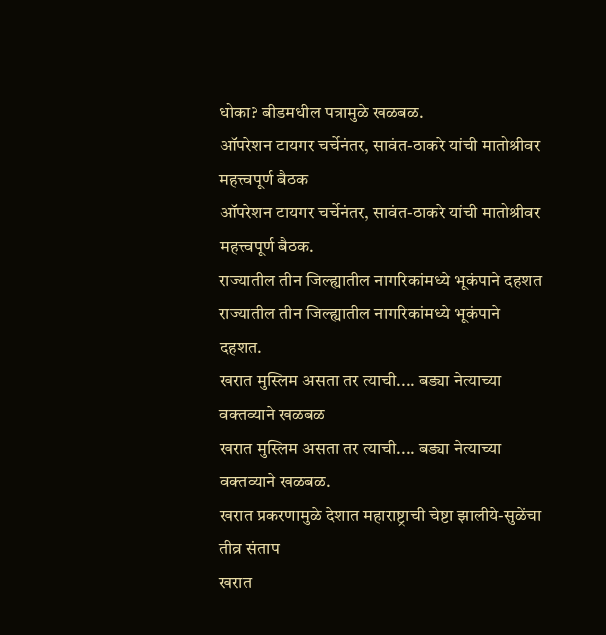धोका? बीडमधील पत्रामुळे खळबळ.
ऑपरेशन टायगर चर्चेनंतर, सावंत-ठाकरे यांची मातोश्रीवर महत्त्वपूर्ण बैठक
ऑपरेशन टायगर चर्चेनंतर, सावंत-ठाकरे यांची मातोश्रीवर महत्त्वपूर्ण बैठक.
राज्यातील तीन जिल्ह्यातील नागरिकांमध्ये भूकंपाने दहशत
राज्यातील तीन जिल्ह्यातील नागरिकांमध्ये भूकंपाने दहशत.
खरात मुस्लिम असता तर त्याची.... बड्या नेत्याच्या वक्तव्याने खळबळ
खरात मुस्लिम असता तर त्याची.... बड्या नेत्याच्या वक्तव्याने खळबळ.
खरात प्रकरणामुळे देशात महाराष्ट्राची चेष्टा झालीये-सुळेंचा तीव्र संताप
खरात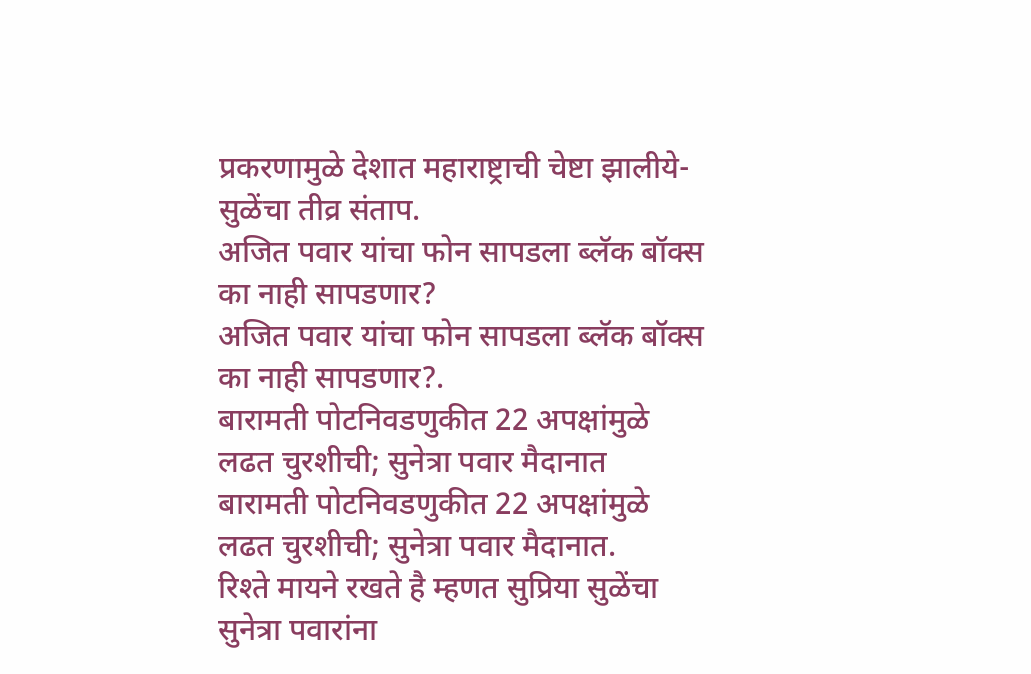प्रकरणामुळे देशात महाराष्ट्राची चेष्टा झालीये-सुळेंचा तीव्र संताप.
अजित पवार यांचा फोन सापडला ब्लॅक बॉक्स का नाही सापडणार?
अजित पवार यांचा फोन सापडला ब्लॅक बॉक्स का नाही सापडणार?.
बारामती पोटनिवडणुकीत 22 अपक्षांमुळे लढत चुरशीची; सुनेत्रा पवार मैदानात
बारामती पोटनिवडणुकीत 22 अपक्षांमुळे लढत चुरशीची; सुनेत्रा पवार मैदानात.
रिश्ते मायने रखते है म्हणत सुप्रिया सुळेंचा सुनेत्रा पवारांना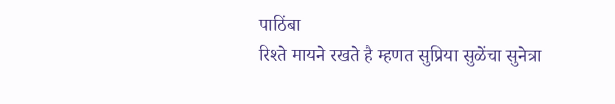पाठिंबा
रिश्ते मायने रखते है म्हणत सुप्रिया सुळेंचा सुनेत्रा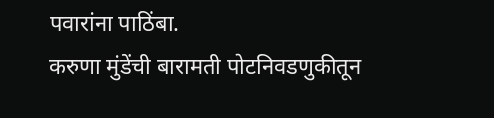पवारांना पाठिंबा.
करुणा मुंडेंची बारामती पोटनिवडणुकीतून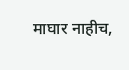माघार नाहीच,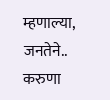म्हणाल्या, जनतेने..
करुणा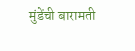मुंडेंची बारामती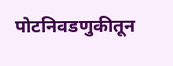पोटनिवडणुकीतून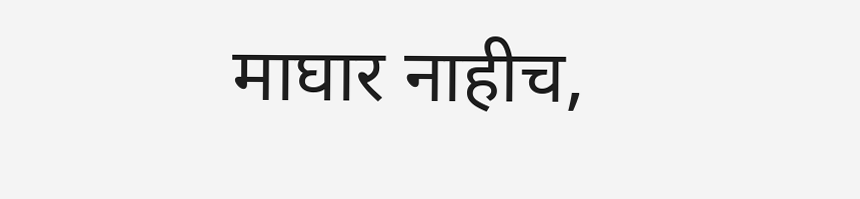माघार नाहीच,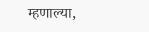म्हणाल्या,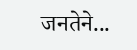जनतेने...